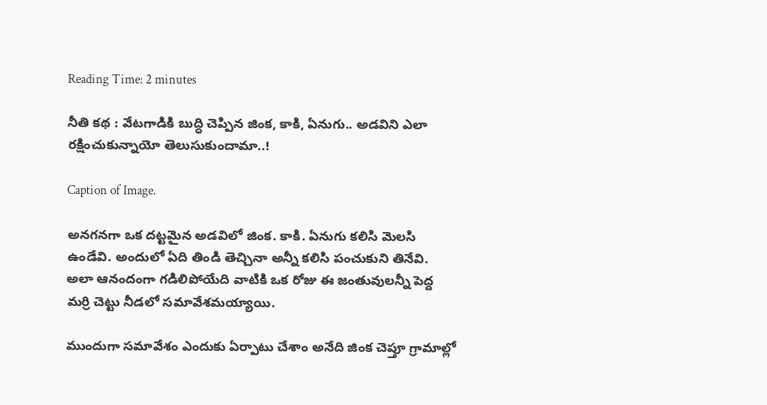Reading Time: 2 minutes

నీతి కథ : వేటగాడికి బుద్ధి చెప్పిన జింక, కాకి, ఏనుగు.. అడవిని ఎలా రక్షించుకున్నాయో తెలుసుకుందామా..!

Caption of Image.

అనగనగా ఒక దట్టమైన అడవిలో జింక. కాకి. ఏనుగు కలిసి మెలసి ఉండేవి. అందులో ఏది తిండి తెచ్చినా అన్నీ కలిసి పంచుకుని తినేవి. అలా ఆనందంగా గడిలిపోయేది వాటికి ఒక రోజు ఈ జంతువులన్నీ పెద్ద మర్రి చెట్టు నీడలో సమావేశమయ్యాయి.

ముందుగా సమావేశం ఎందుకు ఏర్పాటు చేశాం అనేది జింక చెప్తూ గ్రామాల్లో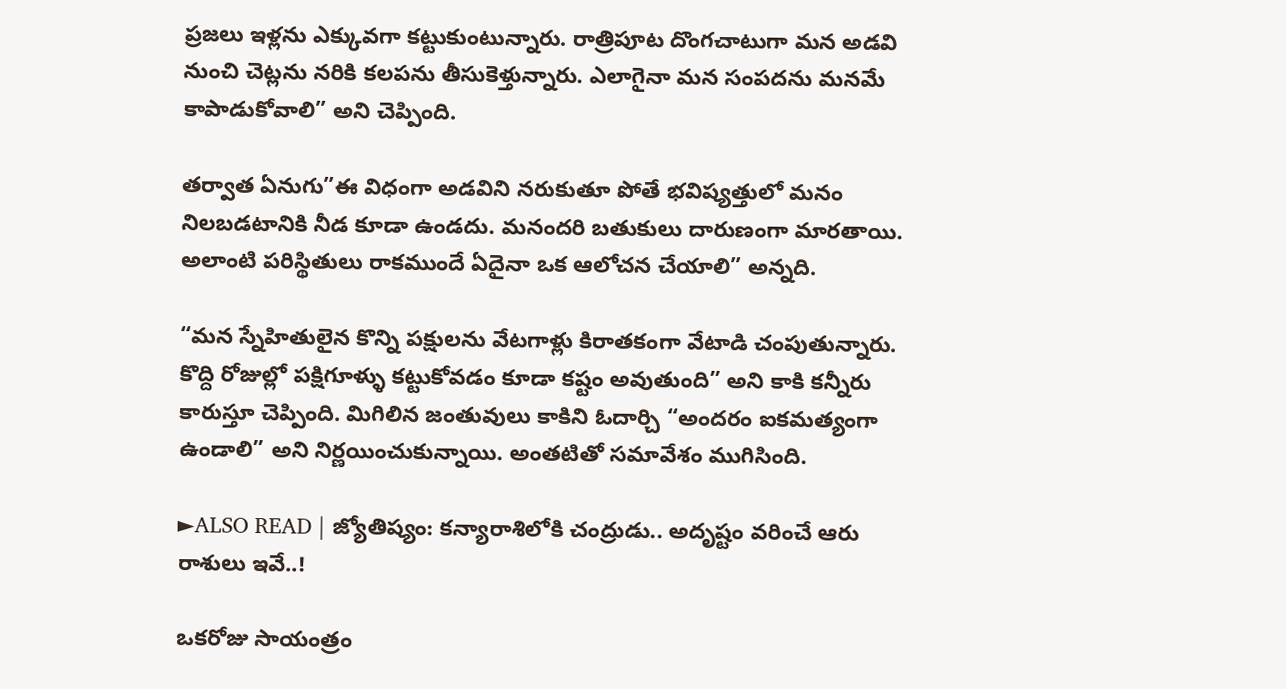ప్రజలు ఇళ్లను ఎక్కువగా కట్టుకుంటున్నారు. రాత్రిపూట దొంగచాటుగా మన అడవి నుంచి చెట్లను నరికి కలపను తీసుకెళ్తున్నారు. ఎలాగైనా మన సంపదను మనమే కాపాడుకోవాలి” అని చెప్పింది.

తర్వాత ఏనుగు”ఈ విధంగా అడవిని నరుకుతూ పోతే భవిష్యత్తులో మనం నిలబడటానికి నీడ కూడా ఉండదు. మనందరి బతుకులు దారుణంగా మారతాయి. అలాంటి పరిస్థితులు రాకముందే ఏదైనా ఒక ఆలోచన చేయాలి” అన్నది.

“మన స్నేహితులైన కొన్ని పక్షులను వేటగాళ్లు కిరాతకంగా వేటాడి చంపుతున్నారు. కొద్ది రోజుల్లో పక్షిగూళ్ళు కట్టుకోవడం కూడా కష్టం అవుతుంది” అని కాకి కన్నీరు కారుస్తూ చెప్పింది. మిగిలిన జంతువులు కాకిని ఓదార్చి “అందరం ఐకమత్యంగా ఉండాలి” అని నిర్ణయించుకున్నాయి. అంతటితో సమావేశం ముగిసింది.

►ALSO READ | జ్యోతిష్యం: కన్యారాశిలోకి చంద్రుడు.. అదృష్టం వరించే ఆరు రాశులు ఇవే..!

ఒకరోజు సాయంత్రం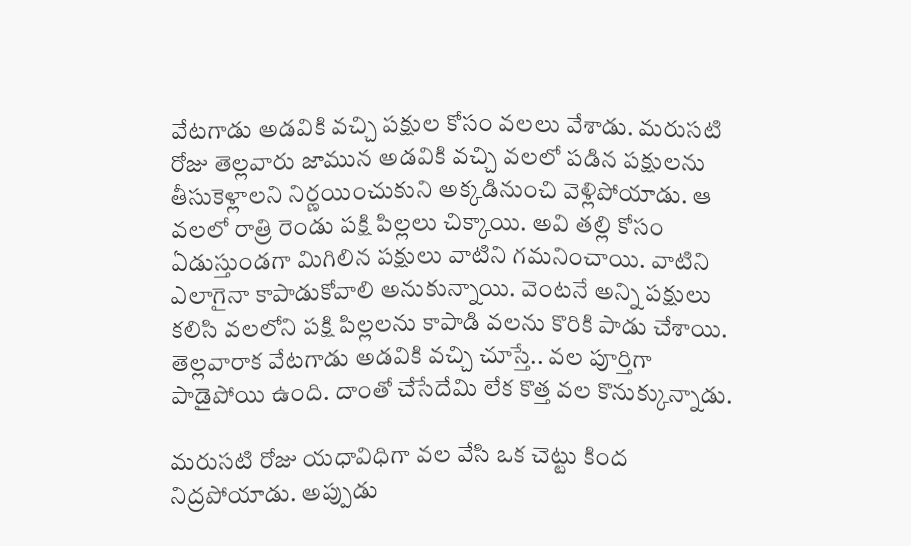వేటగాడు అడవికి వచ్చి పక్షుల కోసం వలలు వేశాడు. మరుసటి రోజు తెల్లవారు జామున అడవికి వచ్చి వలలో పడిన పక్షులను తీసుకెళ్లాలని నిర్ణయించుకుని అక్కడినుంచి వెళ్లిపోయాడు. ఆ వలలో రాత్రి రెండు పక్షి పిల్లలు చిక్కాయి. అవి తల్లి కోసం ఏడుస్తుండగా మిగిలిన పక్షులు వాటిని గమనించాయి. వాటిని ఎలాగైనా కాపాడుకోవాలి అనుకున్నాయి. వెంటనే అన్ని పక్షులు కలిసి వలలోని పక్షి పిల్లలను కాపాడి వలను కొరికి పాడు చేశాయి. తెల్లవారాక వేటగాడు అడవికి వచ్చి చూస్తే.. వల పూర్తిగా పాడైపోయి ఉంది. దాంతో చేసేదేమి లేక కొత్త వల కొనుక్కున్నాడు.

మరుసటి రోజు యధావిధిగా వల వేసి ఒక చెట్టు కింద నిద్రపోయాడు. అప్పుడు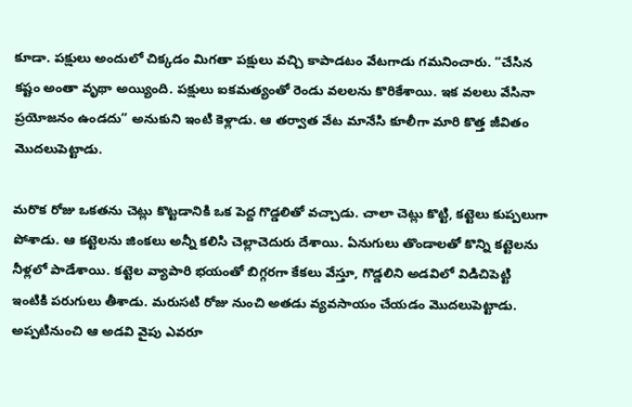కూడా. పక్షులు అందులో చిక్కడం మిగతా పక్షులు వచ్చి కాపాడటం వేటగాడు గమనించారు. “చేసిన కష్టం అంతా వృథా అయ్యింది. పక్షులు ఐకమత్యంతో రెండు వలలను కొరికేశాయి. ఇక వలలు వేసినా ప్రయోజనం ఉండదు” అనుకుని ఇంటి కెళ్లాడు. ఆ తర్వాత వేట మానేసి కూలీగా మారి కొత్త జీవితం మొదలుపెట్టాడు.

మరొక రోజు ఒకతను చెట్లు కొట్టడానికి ఒక పెద్ద గొడ్డలితో వచ్చాడు. చాలా చెట్లు కొట్టి, కట్టెలు కుప్పలుగా పోశాడు. ఆ కట్టెలను జింకలు అన్నీ కలిసి చెల్లాచెదురు దేశాయి. ఏనుగులు తొండాలతో కొన్ని కట్టెలను నీళ్లలో పాడేశాయి. కట్టెల వ్యాపారి భయంతో బిగ్గరగా కేకలు వేస్తూ, గొడ్డలిని అడవిలో విడిచిపెట్టి ఇంటికి పరుగులు తీశాడు. మరుసటి రోజు నుంచి అతడు వ్యవసాయం చేయడం మొదలుపెట్టాడు. అప్పటినుంచి ఆ అడవి వైపు ఎవరూ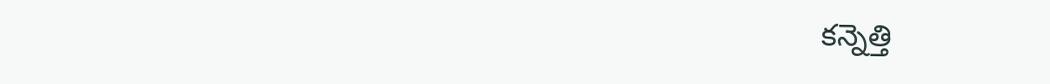కన్నెత్తి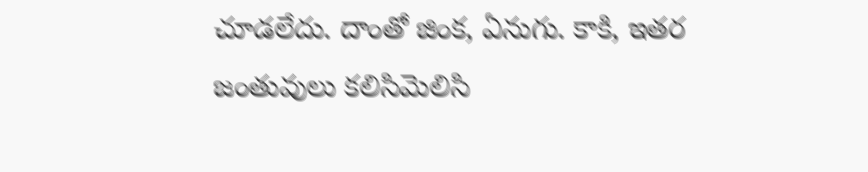చూడలేదు. దాంతో జింక, ఏనుగు. కాకి, ఇతర జంతువులు కలిసిమెలిసి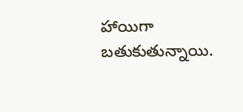హాయిగా బతుకుతున్నాయి.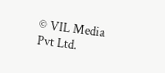© VIL Media Pvt Ltd.